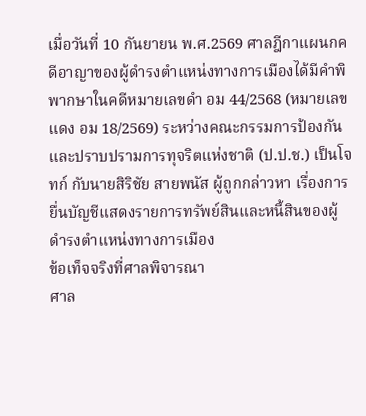เมื่อวันที่ 10 กันยายน พ.ศ.2569 ศาลฎีกาแผนกคดีอาญาของผู้ดำรงตำแหน่งทางการเมืองได้มีคำพิพากษาในคดีหมายเลขดำ อม 44/2568 (หมายเลขแดง อม 18/2569) ระหว่างคณะกรรมการป้องกันและปราบปรามการทุจริตแห่งชาติ (ป.ป.ช.) เป็นโจทก์ กับนายสิริชัย สายพนัส ผู้ถูกกล่าวหา เรื่องการยื่นบัญชีแสดงรายการทรัพย์สินและหนี้สินของผู้ดำรงตำแหน่งทางการเมือง
ข้อเท็จจริงที่ศาลพิจารณา
ศาล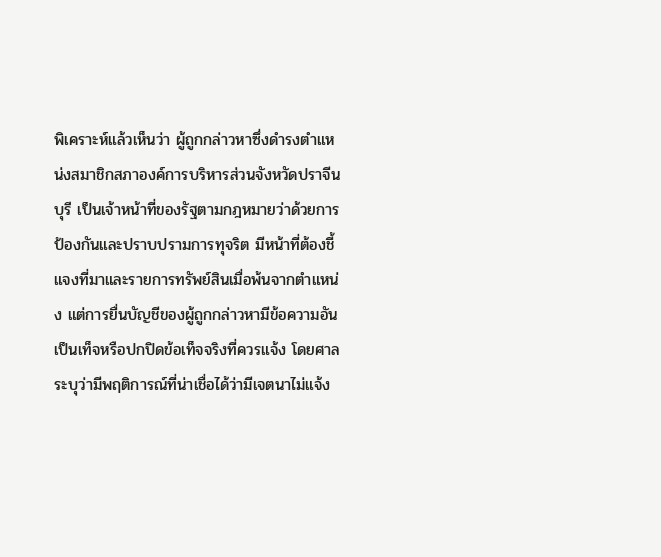พิเคราะห์แล้วเห็นว่า ผู้ถูกกล่าวหาซึ่งดำรงตำแหน่งสมาชิกสภาองค์การบริหารส่วนจังหวัดปราจีนบุรี เป็นเจ้าหน้าที่ของรัฐตามกฎหมายว่าด้วยการป้องกันและปราบปรามการทุจริต มีหน้าที่ต้องชี้แจงที่มาและรายการทรัพย์สินเมื่อพ้นจากตำแหน่ง แต่การยื่นบัญชีของผู้ถูกกล่าวหามีข้อความอันเป็นเท็จหรือปกปิดข้อเท็จจริงที่ควรแจ้ง โดยศาลระบุว่ามีพฤติการณ์ที่น่าเชื่อได้ว่ามีเจตนาไม่แจ้ง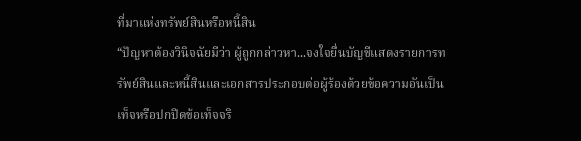ที่มาแห่งทรัพย์สินหรือหนี้สิน
“ปัญหาต้องวินิจฉัยมีว่า ผู้ถูกกล่าวหา...จงใจยื่นบัญชีแสดงรายการทรัพย์สินและหนี้สินและเอกสารประกอบต่อผู้ร้องด้วยข้อความอันเป็นเท็จหรือปกปิดข้อเท็จจริ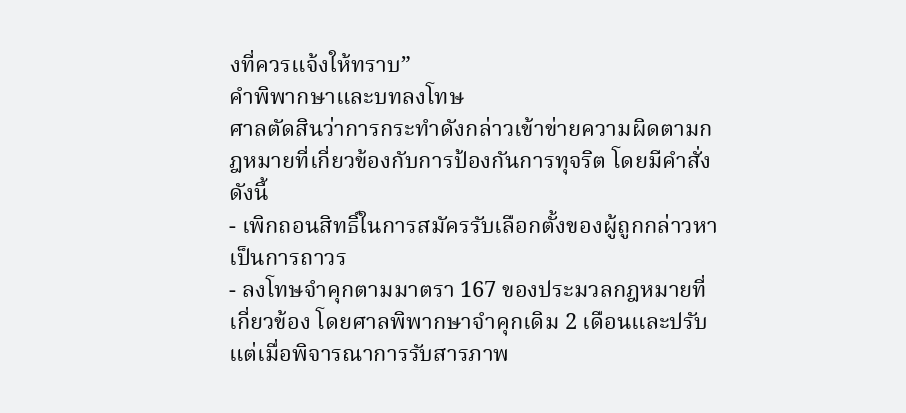งที่ควรแจ้งให้ทราบ”
คำพิพากษาและบทลงโทษ
ศาลตัดสินว่าการกระทำดังกล่าวเข้าข่ายความผิดตามกฎหมายที่เกี่ยวข้องกับการป้องกันการทุจริต โดยมีคำสั่งดังนี้
- เพิกถอนสิทธิ์ในการสมัครรับเลือกตั้งของผู้ถูกกล่าวหาเป็นการถาวร
- ลงโทษจำคุกตามมาตรา 167 ของประมวลกฎหมายที่เกี่ยวข้อง โดยศาลพิพากษาจำคุกเดิม 2 เดือนและปรับ แต่เมื่อพิจารณาการรับสารภาพ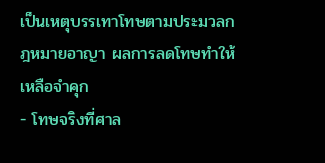เป็นเหตุบรรเทาโทษตามประมวลกฎหมายอาญา ผลการลดโทษทำให้เหลือจำคุก
- โทษจริงที่ศาล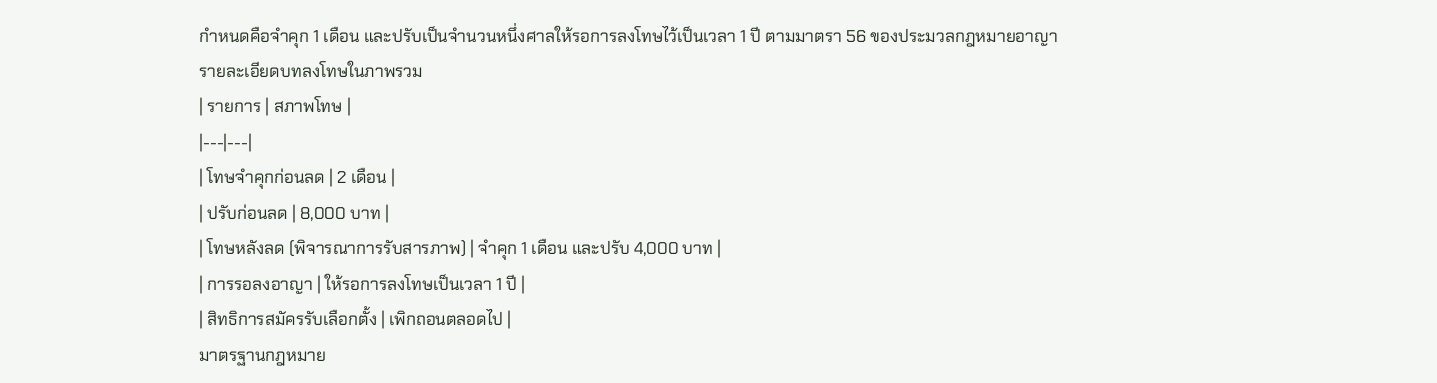กำหนดคือจำคุก 1 เดือน และปรับเป็นจำนวนหนึ่งศาลให้รอการลงโทษไว้เป็นเวลา 1 ปี ตามมาตรา 56 ของประมวลกฎหมายอาญา
รายละเอียดบทลงโทษในภาพรวม
| รายการ | สภาพโทษ |
|---|---|
| โทษจำคุกก่อนลด | 2 เดือน |
| ปรับก่อนลด | 8,000 บาท |
| โทษหลังลด (พิจารณาการรับสารภาพ) | จำคุก 1 เดือน และปรับ 4,000 บาท |
| การรอลงอาญา | ให้รอการลงโทษเป็นเวลา 1 ปี |
| สิทธิการสมัครรับเลือกตั้ง | เพิกถอนตลอดไป |
มาตรฐานกฎหมาย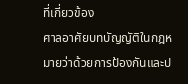ที่เกี่ยวข้อง
ศาลอาศัยบทบัญญัติในกฎหมายว่าด้วยการป้องกันและป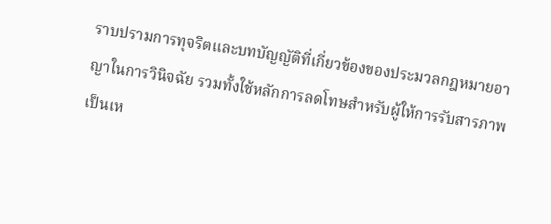ราบปรามการทุจริตและบทบัญญัติที่เกี่ยวข้องของประมวลกฎหมายอาญาในการวินิจฉัย รวมทั้งใช้หลักการลดโทษสำหรับผู้ให้การรับสารภาพเป็นเห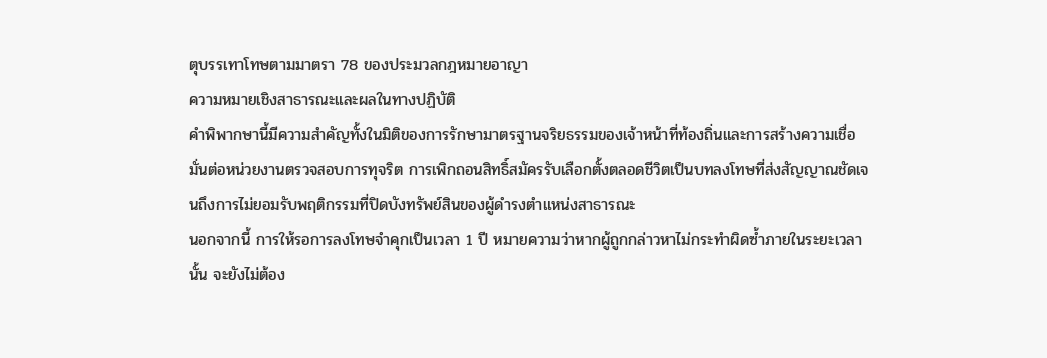ตุบรรเทาโทษตามมาตรา 78 ของประมวลกฎหมายอาญา
ความหมายเชิงสาธารณะและผลในทางปฏิบัติ
คำพิพากษานี้มีความสำคัญทั้งในมิติของการรักษามาตรฐานจริยธรรมของเจ้าหน้าที่ท้องถิ่นและการสร้างความเชื่อมั่นต่อหน่วยงานตรวจสอบการทุจริต การเพิกถอนสิทธิ์สมัครรับเลือกตั้งตลอดชีวิตเป็นบทลงโทษที่ส่งสัญญาณชัดเจนถึงการไม่ยอมรับพฤติกรรมที่ปิดบังทรัพย์สินของผู้ดำรงตำแหน่งสาธารณะ
นอกจากนี้ การให้รอการลงโทษจำคุกเป็นเวลา 1 ปี หมายความว่าหากผู้ถูกกล่าวหาไม่กระทำผิดซ้ำภายในระยะเวลานั้น จะยังไม่ต้อง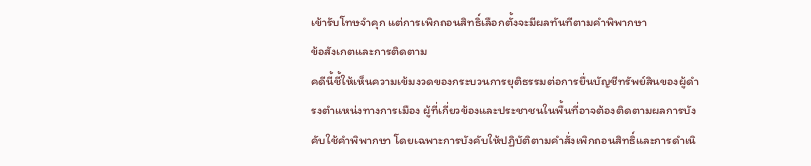เข้ารับโทษจำคุก แต่การเพิกถอนสิทธิ์เลือกตั้งจะมีผลทันทีตามคำพิพากษา
ข้อสังเกตและการติดตาม
คดีนี้ชี้ให้เห็นความเข้มงวดของกระบวนการยุติธรรมต่อการยื่นบัญชีทรัพย์สินของผู้ดำรงตำแหน่งทางการเมือง ผู้ที่เกี่ยวข้องและประชาชนในพื้นที่อาจต้องติดตามผลการบังคับใช้คำพิพากษา โดยเฉพาะการบังคับให้ปฏิบัติตามคำสั่งเพิกถอนสิทธิ์และการดำเนิ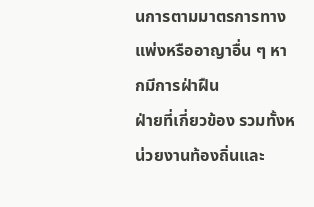นการตามมาตรการทางแพ่งหรืออาญาอื่น ๆ หากมีการฝ่าฝืน
ฝ่ายที่เกี่ยวข้อง รวมทั้งหน่วยงานท้องถิ่นและ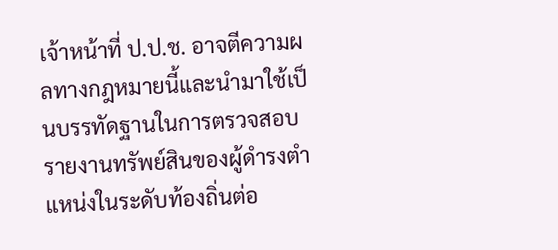เจ้าหน้าที่ ป.ป.ช. อาจตีความผลทางกฎหมายนี้และนำมาใช้เป็นบรรทัดฐานในการตรวจสอบรายงานทรัพย์สินของผู้ดำรงตำแหน่งในระดับท้องถิ่นต่อ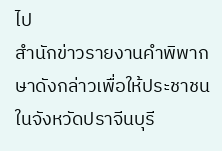ไป
สำนักข่าวรายงานคำพิพากษาดังกล่าวเพื่อให้ประชาชนในจังหวัดปราจีนบุรี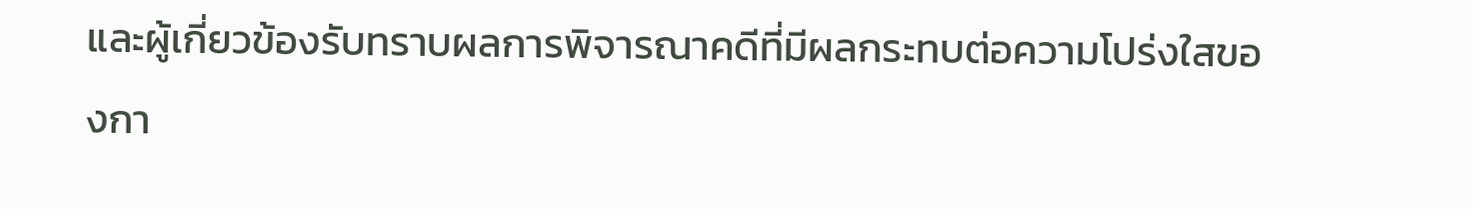และผู้เกี่ยวข้องรับทราบผลการพิจารณาคดีที่มีผลกระทบต่อความโปร่งใสของกา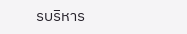รบริหาร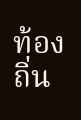ท้องถิ่น